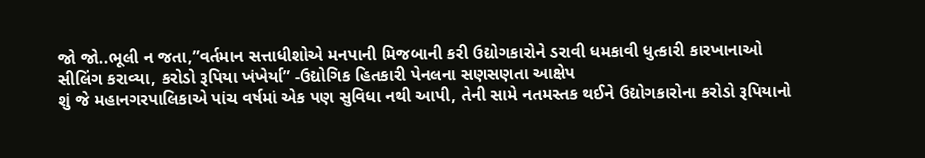જો જો..ભૂલી ન જતા,”વર્તમાન સત્તાધીશોએ મનપાની મિજબાની કરી ઉદ્યોગકારોને ડરાવી ધમકાવી ધુત્કારી કારખાનાઓ સીલિંગ કરાવ્યા, કરોડો રૂપિયા ખંખેર્યા” -ઉદ્યોગિક હિતકારી પેનલના સણસણતા આક્ષેપ
શું જે મહાનગરપાલિકાએ પાંચ વર્ષમાં એક પણ સુવિધા નથી આપી, તેની સામે નતમસ્તક થઈને ઉદ્યોગકારોના કરોડો રૂપિયાનો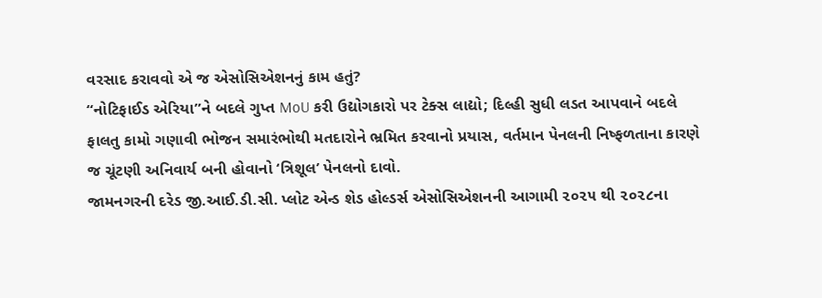વરસાદ કરાવવો એ જ એસોસિએશનનું કામ હતું?
“નોટિફાઈડ એરિયા”ને બદલે ગુપ્ત MoU કરી ઉદ્યોગકારો પર ટેક્સ લાદ્યો; દિલ્હી સુધી લડત આપવાને બદલે ફાલતુ કામો ગણાવી ભોજન સમારંભોથી મતદારોને ભ્રમિત કરવાનો પ્રયાસ, વર્તમાન પેનલની નિષ્ફળતાના કારણે જ ચૂંટણી અનિવાર્ય બની હોવાનો ‘ત્રિશૂલ’ પેનલનો દાવો.
જામનગરની દરેડ જી.આઈ.ડી.સી. પ્લોટ એન્ડ શેડ હોલ્ડર્સ એસોસિએશનની આગામી ૨૦૨૫ થી ૨૦૨૮ના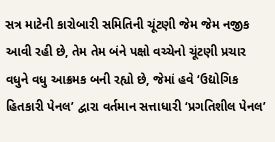સત્ર માટેની કારોબારી સમિતિની ચૂંટણી જેમ જેમ નજીક આવી રહી છે, તેમ તેમ બંને પક્ષો વચ્ચેનો ચૂંટણી પ્રચાર વધુને વધુ આક્રમક બની રહ્યો છે, જેમાં હવે ‘ઉદ્યોગિક હિતકારી પેનલ’ દ્વારા વર્તમાન સત્તાધારી ‘પ્રગતિશીલ પેનલ’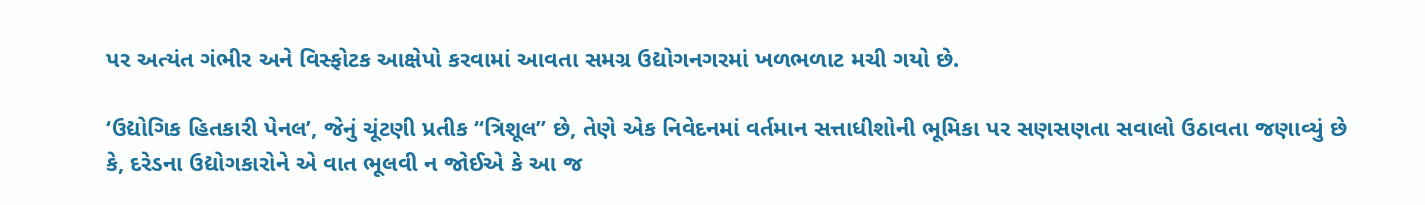પર અત્યંત ગંભીર અને વિસ્ફોટક આક્ષેપો કરવામાં આવતા સમગ્ર ઉદ્યોગનગરમાં ખળભળાટ મચી ગયો છે.

‘ઉદ્યોગિક હિતકારી પેનલ’, જેનું ચૂંટણી પ્રતીક “ત્રિશૂલ” છે, તેણે એક નિવેદનમાં વર્તમાન સત્તાધીશોની ભૂમિકા પર સણસણતા સવાલો ઉઠાવતા જણાવ્યું છે કે, દરેડના ઉદ્યોગકારોને એ વાત ભૂલવી ન જોઈએ કે આ જ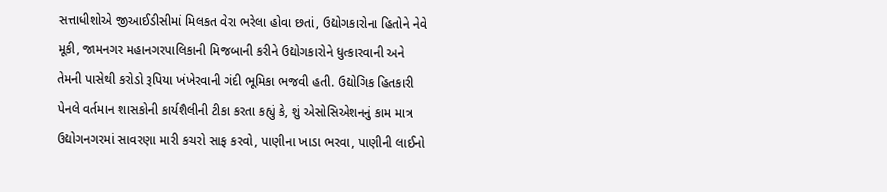સત્તાધીશોએ જીઆઈડીસીમાં મિલકત વેરા ભરેલા હોવા છતાં, ઉદ્યોગકારોના હિતોને નેવે મૂકી, જામનગર મહાનગરપાલિકાની મિજબાની કરીને ઉદ્યોગકારોને ધુત્કારવાની અને તેમની પાસેથી કરોડો રૂપિયા ખંખેરવાની ગંદી ભૂમિકા ભજવી હતી. ઉદ્યોગિક હિતકારી પેનલે વર્તમાન શાસકોની કાર્યશૈલીની ટીકા કરતા કહ્યું કે, શું એસોસિએશનનું કામ માત્ર ઉદ્યોગનગરમાં સાવરણા મારી કચરો સાફ કરવો, પાણીના ખાડા ભરવા, પાણીની લાઈનો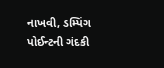નાખવી, ડમ્પિંગ પોઈન્ટની ગંદકી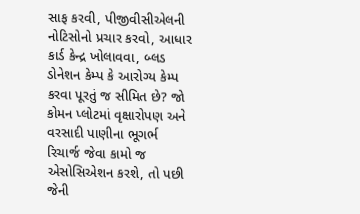સાફ કરવી, પીજીવીસીએલની નોટિસોનો પ્રચાર કરવો, આધાર કાર્ડ કેન્દ્ર ખોલાવવા, બ્લડ ડોનેશન કેમ્પ કે આરોગ્ય કેમ્પ કરવા પૂરતું જ સીમિત છે? જો કોમન પ્લોટમાં વૃક્ષારોપણ અને વરસાદી પાણીના ભૂગર્ભ રિચાર્જ જેવા કામો જ એસોસિએશન કરશે, તો પછી જેની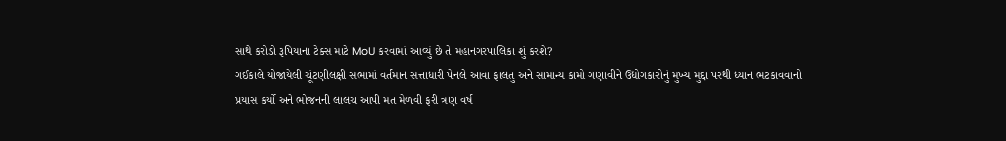સાથે કરોડો રૂપિયાના ટેક્સ માટે MoU કરવામાં આવ્યું છે તે મહાનગરપાલિકા શું કરશે?
ગઈકાલે યોજાયેલી ચૂંટણીલક્ષી સભામાં વર્તમાન સત્તાધારી પેનલે આવા ફાલતુ અને સામાન્ય કામો ગણાવીને ઉદ્યોગકારોનું મુખ્ય મુદ્દા પરથી ધ્યાન ભટકાવવાનો પ્રયાસ કર્યો અને ભોજનની લાલચ આપી મત મેળવી ફરી ત્રણ વર્ષ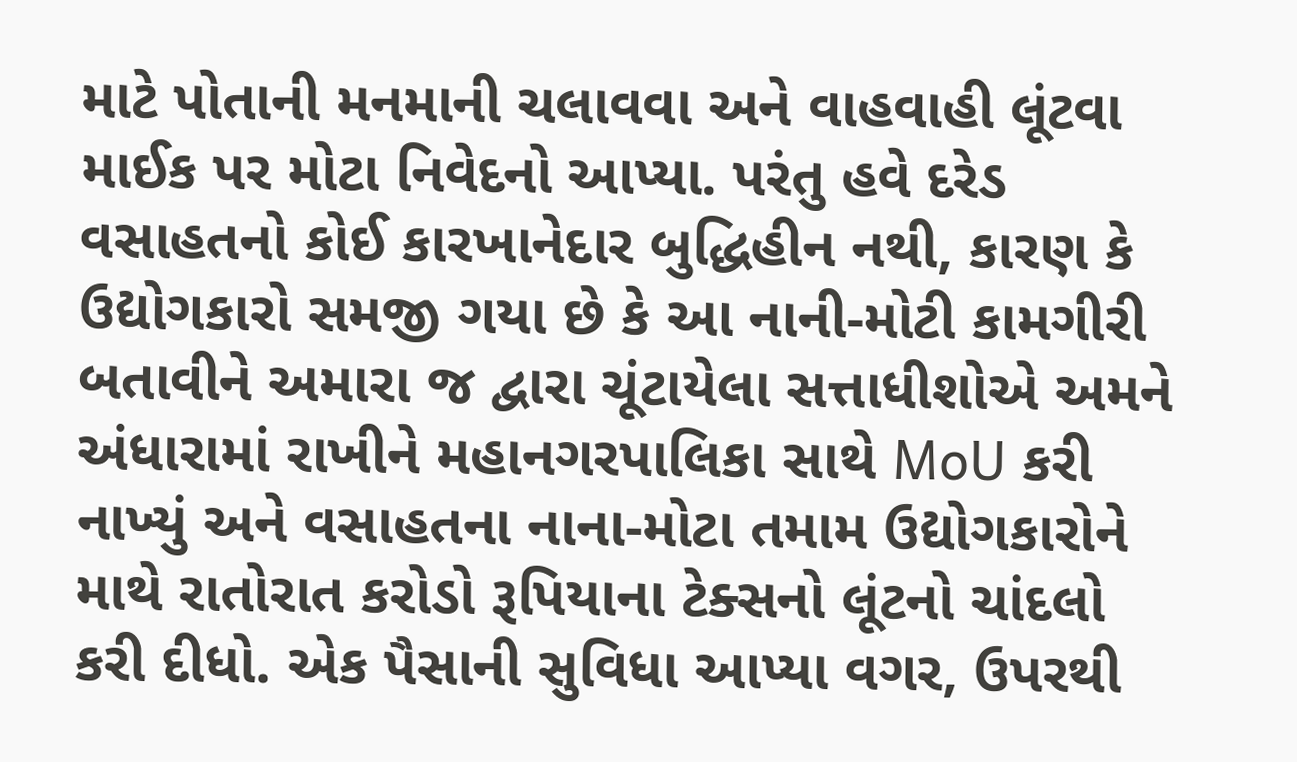માટે પોતાની મનમાની ચલાવવા અને વાહવાહી લૂંટવા માઈક પર મોટા નિવેદનો આપ્યા. પરંતુ હવે દરેડ વસાહતનો કોઈ કારખાનેદાર બુદ્ધિહીન નથી, કારણ કે ઉદ્યોગકારો સમજી ગયા છે કે આ નાની-મોટી કામગીરી બતાવીને અમારા જ દ્વારા ચૂંટાયેલા સત્તાધીશોએ અમને અંધારામાં રાખીને મહાનગરપાલિકા સાથે MoU કરી નાખ્યું અને વસાહતના નાના-મોટા તમામ ઉદ્યોગકારોને માથે રાતોરાત કરોડો રૂપિયાના ટેક્સનો લૂંટનો ચાંદલો કરી દીધો. એક પૈસાની સુવિધા આપ્યા વગર, ઉપરથી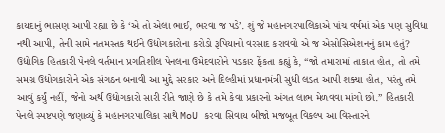કાયદાનું ભાસણ આપી રહ્યા છે કે ‘એ તો એલા ભાઈ, ભરવા જ પડે’. શું જે મહાનગરપાલિકાએ પાંચ વર્ષમાં એક પણ સુવિધા નથી આપી, તેની સામે નતમસ્તક થઈને ઉદ્યોગકારોના કરોડો રૂપિયાનો વરસાદ કરાવવો એ જ એસોસિએશનનું કામ હતું?
ઉદ્યોગિક હિતકારી પેનલે વર્તમાન પ્રગતિશીલ પેનલના ઉમેદવારોને પડકાર ફેંકતા કહ્યું કે, “જો તમારામાં તાકાત હોત, તો તમે સમગ્ર ઉદ્યોગકારોને એક સંગઠન બનાવી આ મુદ્દે સરકાર અને દિલ્હીમાં પ્રધાનમંત્રી સુધી લડત આપી શક્યા હોત, પરંતુ તમે આવું કર્યું નહીં, જેનો અર્થ ઉદ્યોગકારો સારી રીતે જાણે છે કે તમે કેવા પ્રકારનો અંગત લાભ મેળવવા માંગો છો.” હિતકારી પેનલે સ્પષ્ટપણે જણાવ્યું કે મહાનગરપાલિકા સાથે MoU કરવા સિવાય બીજો મજબૂત વિકલ્પ આ વિસ્તારને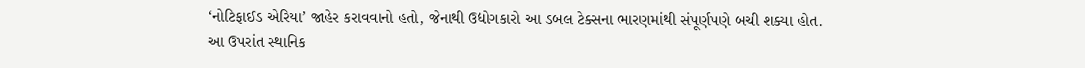‘નોટિફાઈડ એરિયા’ જાહેર કરાવવાનો હતો, જેનાથી ઉદ્યોગકારો આ ડબલ ટેક્સના ભારણમાંથી સંપૂર્ણપણે બચી શક્યા હોત.
આ ઉપરાંત સ્થાનિક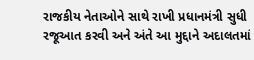રાજકીય નેતાઓને સાથે રાખી પ્રધાનમંત્રી સુધી રજૂઆત કરવી અને અંતે આ મુદ્દાને અદાલતમાં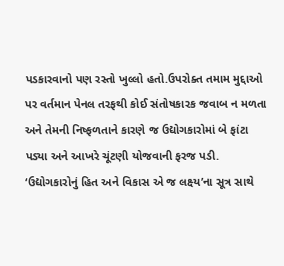પડકારવાનો પણ રસ્તો ખુલ્લો હતો.ઉપરોક્ત તમામ મુદ્દાઓ પર વર્તમાન પેનલ તરફથી કોઈ સંતોષકારક જવાબ ન મળતા અને તેમની નિષ્ફળતાને કારણે જ ઉદ્યોગકારોમાં બે ફાંટા પડ્યા અને આખરે ચૂંટણી યોજવાની ફરજ પડી. ‘ઉદ્યોગકારોનું હિત અને વિકાસ એ જ લક્ષ્ય’ના સૂત્ર સાથે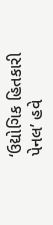‘ઉદ્યોગિક હિતકારી પેનલ’ હવે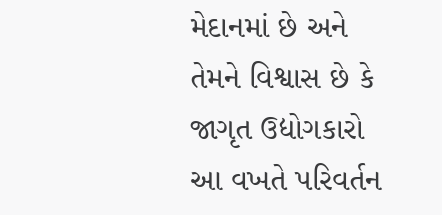મેદાનમાં છે અને તેમને વિશ્વાસ છે કે જાગૃત ઉદ્યોગકારો આ વખતે પરિવર્તન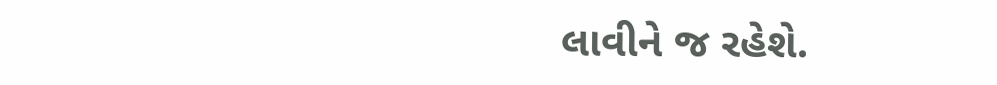લાવીને જ રહેશે.